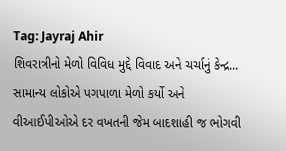Tag: Jayraj Ahir
શિવરાત્રીનો મેળો વિવિધ મુદ્દે વિવાદ અને ચર્ચાનું કેન્દ્ર...
સામાન્ય લોકોએ પગપાળા મેળો કર્યો અને વીઆઈપીઓએ દર વખતની જેમ બાદશાહી જ ભોગવી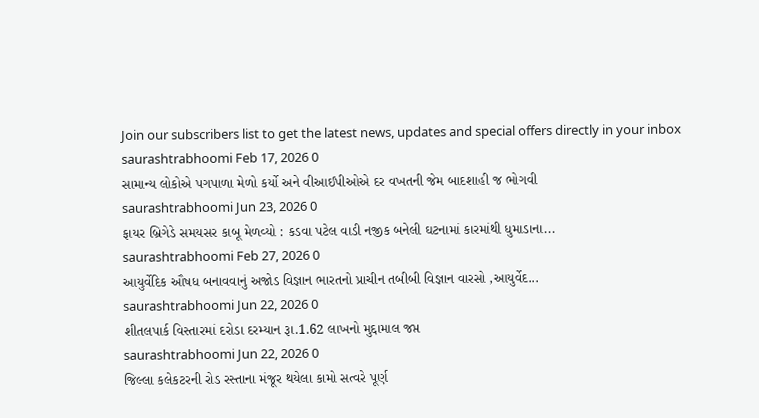Join our subscribers list to get the latest news, updates and special offers directly in your inbox
saurashtrabhoomi Feb 17, 2026 0
સામાન્ય લોકોએ પગપાળા મેળો કર્યો અને વીઆઈપીઓએ દર વખતની જેમ બાદશાહી જ ભોગવી
saurashtrabhoomi Jun 23, 2026 0
ફાયર બ્રિગેડે સમયસર કાબૂ મેળવ્યો : કડવા પટેલ વાડી નજીક બનેલી ઘટનામાં કારમાંથી ધુમાડાના...
saurashtrabhoomi Feb 27, 2026 0
આયુર્વેદિક ઔષધ બનાવવાનું અજોડ વિજ્ઞાન ભારતનો પ્રાચીન તબીબી વિજ્ઞાન વારસો ,આયુર્વેદ...
saurashtrabhoomi Jun 22, 2026 0
શીતલપાર્ક વિસ્તારમાં દરોડા દરમ્યાન રૂા.1.62 લાખનો મુદ્દામાલ જપ્ત
saurashtrabhoomi Jun 22, 2026 0
જિલ્લા કલેકટરની રોડ રસ્તાના મંજૂર થયેલા કામો સત્વરે પૂર્ણ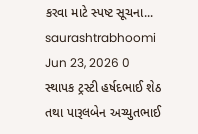કરવા માટે સ્પષ્ટ સૂચના...
saurashtrabhoomi Jun 23, 2026 0
સ્થાપક ટ્રસ્ટી હર્ષદભાઈ શેઠ તથા પારૂલબેન અચ્યુતભાઈ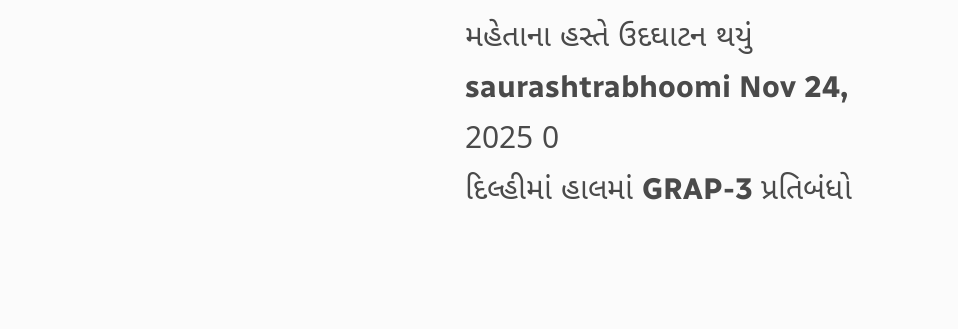મહેતાના હસ્તે ઉદઘાટન થયું
saurashtrabhoomi Nov 24, 2025 0
દિલ્હીમાં હાલમાં GRAP-3 પ્રતિબંધો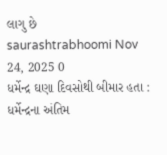લાગુ છે
saurashtrabhoomi Nov 24, 2025 0
ધર્મેન્દ્ર ઘણા દિવસોથી બીમાર હતા : ધર્મેન્દ્રના અંતિમ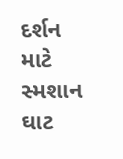દર્શન માટે સ્મશાન ઘાટ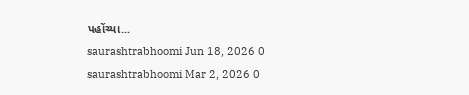પહોંચ્યા...
saurashtrabhoomi Jun 18, 2026 0
saurashtrabhoomi Mar 2, 2026 0